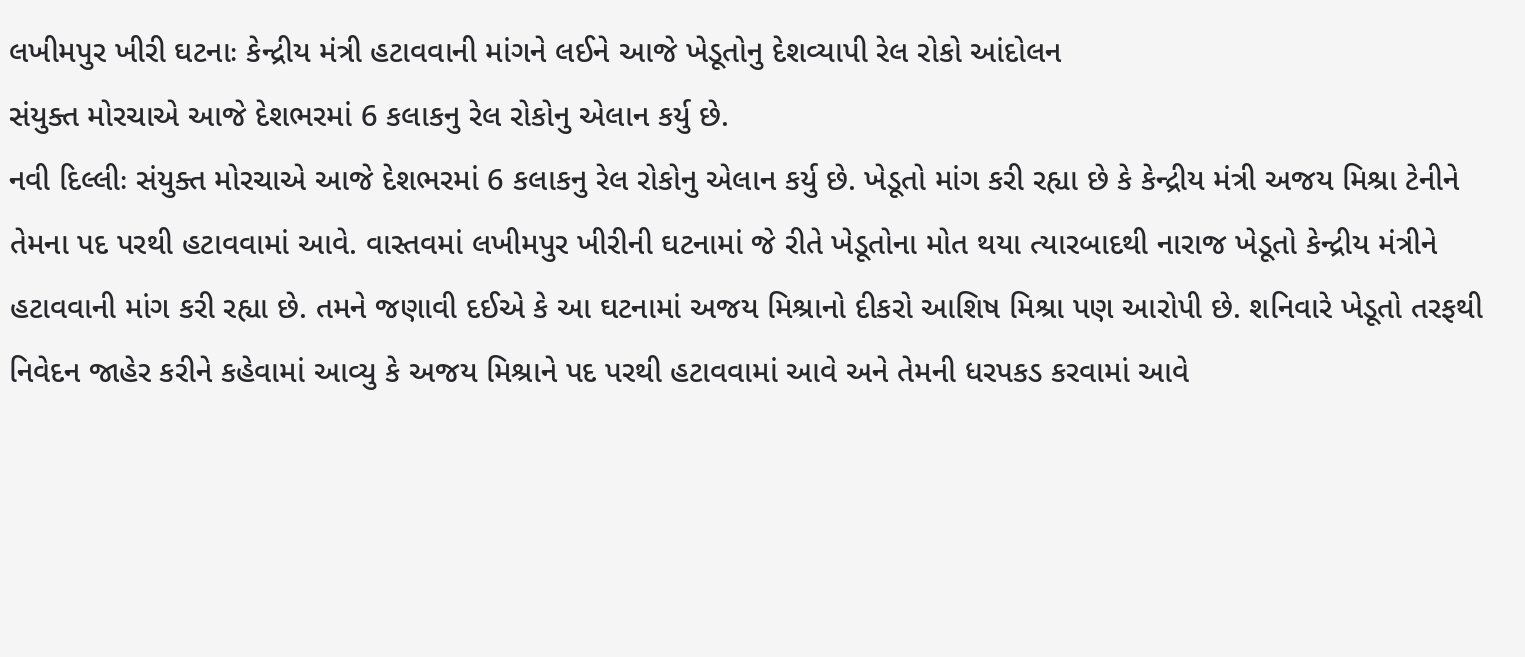લખીમપુર ખીરી ઘટનાઃ કેન્દ્રીય મંત્રી હટાવવાની માંગને લઈને આજે ખેડૂતોનુ દેશવ્યાપી રેલ રોકો આંદોલન
સંયુક્ત મોરચાએ આજે દેશભરમાં 6 કલાકનુ રેલ રોકોનુ એલાન કર્યુ છે.
નવી દિલ્લીઃ સંયુક્ત મોરચાએ આજે દેશભરમાં 6 કલાકનુ રેલ રોકોનુ એલાન કર્યુ છે. ખેડૂતો માંગ કરી રહ્યા છે કે કેન્દ્રીય મંત્રી અજય મિશ્રા ટેનીને તેમના પદ પરથી હટાવવામાં આવે. વાસ્તવમાં લખીમપુર ખીરીની ઘટનામાં જે રીતે ખેડૂતોના મોત થયા ત્યારબાદથી નારાજ ખેડૂતો કેન્દ્રીય મંત્રીને હટાવવાની માંગ કરી રહ્યા છે. તમને જણાવી દઈએ કે આ ઘટનામાં અજય મિશ્રાનો દીકરો આશિષ મિશ્રા પણ આરોપી છે. શનિવારે ખેડૂતો તરફથી નિવેદન જાહેર કરીને કહેવામાં આવ્યુ કે અજય મિશ્રાને પદ પરથી હટાવવામાં આવે અને તેમની ધરપકડ કરવામાં આવે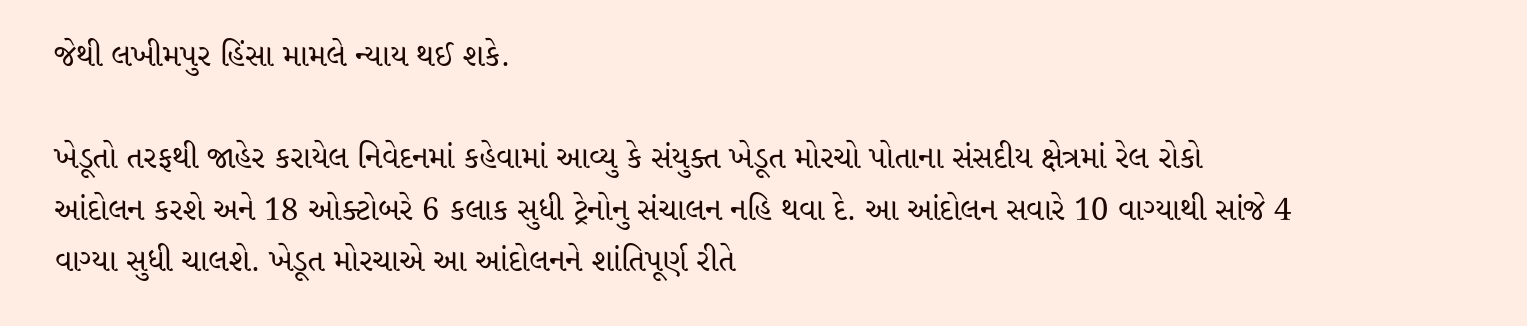જેથી લખીમપુર હિંસા મામલે ન્યાય થઈ શકે.

ખેડૂતો તરફથી જાહેર કરાયેલ નિવેદનમાં કહેવામાં આવ્યુ કે સંયુક્ત ખેડૂત મોરચો પોતાના સંસદીય ક્ષેત્રમાં રેલ રોકો આંદોલન કરશે અને 18 ઓક્ટોબરે 6 કલાક સુધી ટ્રેનોનુ સંચાલન નહિ થવા દે. આ આંદોલન સવારે 10 વાગ્યાથી સાંજે 4 વાગ્યા સુધી ચાલશે. ખેડૂત મોરચાએ આ આંદોલનને શાંતિપૂર્ણ રીતે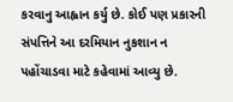કરવાનુ આહ્વાન કર્યુ છે. કોઈ પણ પ્રકારની સંપત્તિને આ દરમિયાન નુકશાન ન પહોંચાડવા માટે કહેવામાં આવ્યુ છે.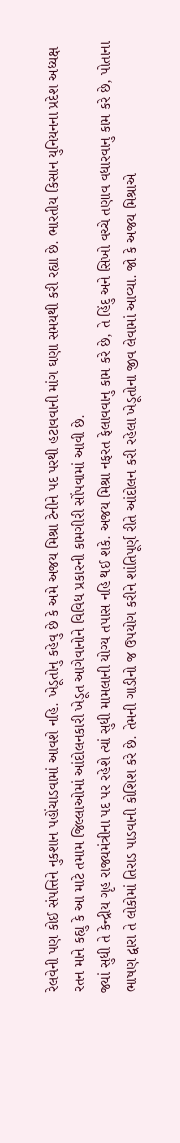રેલવેની પણ કોઈ સંપત્તિને નુકશાન પહોંચાડવામાં આવશે નહિ. ખેડૂતોનુ કહેવુ છે કે અમે અજય મિશ્રા ટેનીને પદ પરથી હટાવવાની માંગ ઘણા સમયથી કરી રહ્યા છે. ભારતીય કિસાન યુનિયનના પ્રદેશ અધ્યક્ષ રતન માને કહ્યુ કે આ માટે તમામ જિલ્લાઓમાં આંદોલનકારી ખેડૂત આગેવાનોને વિવિધ પ્રકારની કામગીરી સોંપવામાં આવી છે.
જ્યાં સુધી તે કેન્દ્રીય ગૃહ રાજ્યમંત્રીના પદ પર રહેશે ત્યાં સુધી મામલાની યોગ્ય તપાસ નહિ થઈ શકે. અજય મિશ્રા નફરત ફેલાવવાનુ કામ કરે છે, તે હિંદુ અને સિખો વચ્ચે તણાવ વધારવાનુ કામ કરે છે, પોતાના ભાષણ દ્વારા તે લોકોમાં તિરાડ પાડવાની કોશિશ કરે છે. તેમની ગાડીનો જ ઉપયોગ કરીને શાંતિપૂર્ણ રીતે આંદોલન કરી રહેલા ખેડૂતોના જીવ લેવામાં આવ્યા. જો કે અજય મિશ્રાએ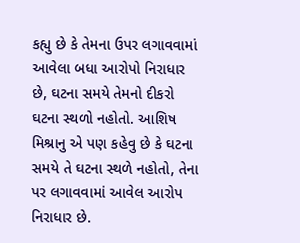કહ્યુ છે કે તેમના ઉપર લગાવવામાં આવેલા બધા આરોપો નિરાધાર છે, ઘટના સમયે તેમનો દીકરો ઘટના સ્થળો નહોતો. આશિષ મિશ્રાનુ એ પણ કહેવુ છે કે ઘટના સમયે તે ઘટના સ્થળે નહોતો, તેના પર લગાવવામાં આવેલ આરોપ નિરાધાર છે.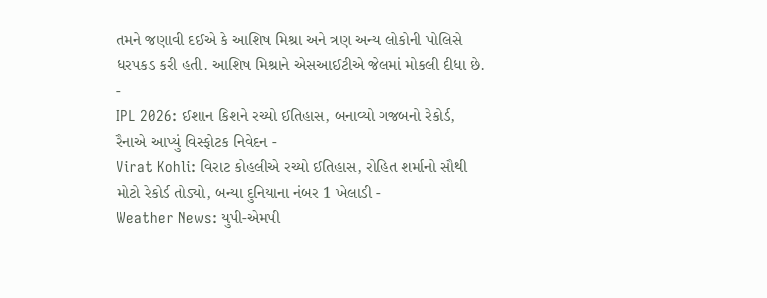તમને જણાવી દઈએ કે આશિષ મિશ્રા અને ત્રણ અન્ય લોકોની પોલિસે ધરપકડ કરી હતી. આશિષ મિશ્રાને એસઆઈટીએ જેલમાં મોકલી દીધા છે.
-
IPL 2026: ઈશાન કિશને રચ્યો ઈતિહાસ, બનાવ્યો ગજબનો રેકોર્ડ, રૈનાએ આપ્યું વિસ્ફોટક નિવેદન -
Virat Kohli: વિરાટ કોહલીએ રચ્યો ઈતિહાસ, રોહિત શર્માનો સૌથી મોટો રેકોર્ડ તોડ્યો, બન્યા દુનિયાના નંબર 1 ખેલાડી -
Weather News: યુપી-એમપી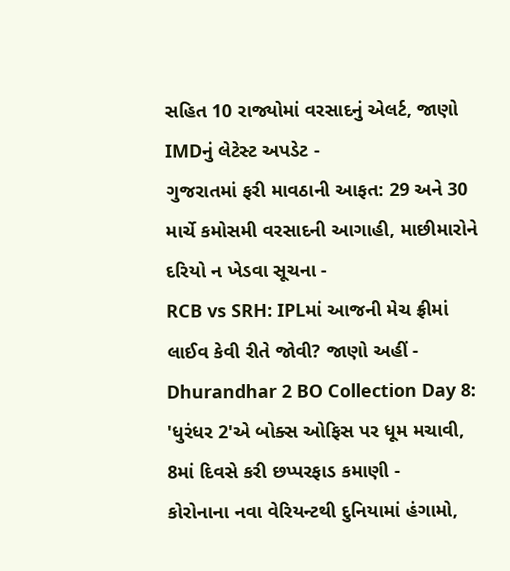સહિત 10 રાજ્યોમાં વરસાદનું એલર્ટ, જાણો IMDનું લેટેસ્ટ અપડેટ -
ગુજરાતમાં ફરી માવઠાની આફત: 29 અને 30 માર્ચે કમોસમી વરસાદની આગાહી, માછીમારોને દરિયો ન ખેડવા સૂચના -
RCB vs SRH: IPLમાં આજની મેચ ફ્રીમાં લાઈવ કેવી રીતે જોવી? જાણો અહીં -
Dhurandhar 2 BO Collection Day 8: 'ધુરંધર 2'એ બોક્સ ઓફિસ પર ધૂમ મચાવી, 8માં દિવસે કરી છપ્પરફાડ કમાણી -
કોરોનાના નવા વેરિયન્ટથી દુનિયામાં હંગામો,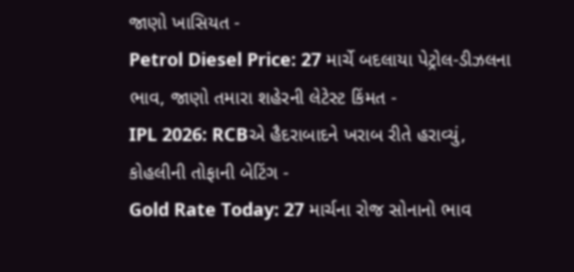જાણો ખાસિયત -
Petrol Diesel Price: 27 માર્ચે બદલાયા પેટ્રોલ-ડીઝલના ભાવ, જાણો તમારા શહેરની લેટેસ્ટ કિંમત -
IPL 2026: RCBએ હૈદરાબાદને ખરાબ રીતે હરાવ્યું, કોહલીની તોફાની બેટિંગ -
Gold Rate Today: 27 માર્ચના રોજ સોનાનો ભાવ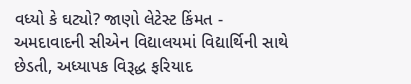વધ્યો કે ઘટ્યો? જાણો લેટેસ્ટ કિંમત -
અમદાવાદની સીએન વિદ્યાલયમાં વિદ્યાર્થિની સાથે છેડતી, અધ્યાપક વિરૂદ્ધ ફરિયાદ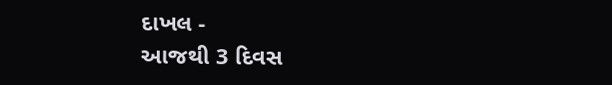દાખલ -
આજથી 3 દિવસ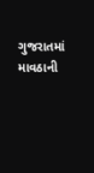ગુજરાતમાં માવઠાની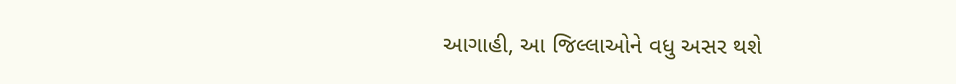આગાહી, આ જિલ્લાઓને વધુ અસર થશે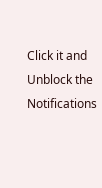Click it and Unblock the Notifications